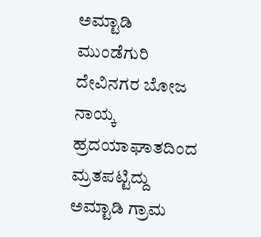ಅಮ್ಟಾಡಿ ಮುಂಡೆಗುರಿ ದೇವಿನಗರ ಬೋಜ ನಾಯ್ಕ ಹ್ರದಯಾಘಾತದಿಂದ ಮ್ರತಪಟ್ಟಿದ್ದು ಅಮ್ಟಾಡಿ ಗ್ರಾಮ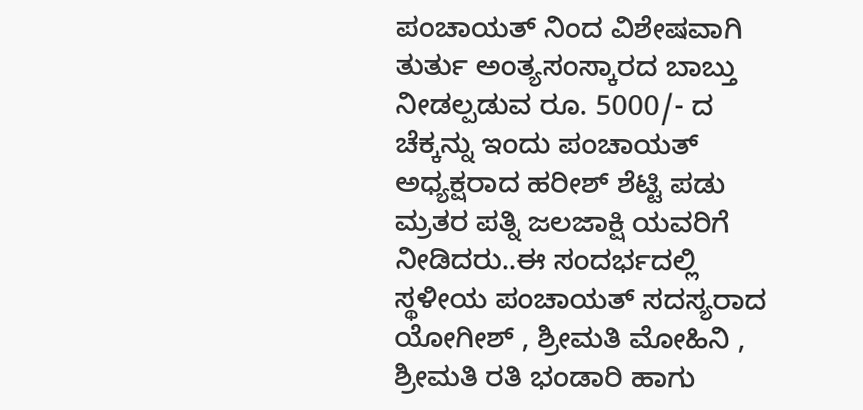ಪಂಚಾಯತ್ ನಿಂದ ವಿಶೇಷವಾಗಿ ತುರ್ತು ಅಂತ್ಯಸಂಸ್ಕಾರದ ಬಾಬ್ತು ನೀಡಲ್ಪಡುವ ರೂ. 5000/- ದ ಚೆಕ್ಕನ್ನು ಇಂದು ಪಂಚಾಯತ್ ಅಧ್ಯಕ್ಷರಾದ ಹರೀಶ್ ಶೆಟ್ಟಿ ಪಡು ಮ್ರತರ ಪತ್ನಿ ಜಲಜಾಕ್ಷಿ ಯವರಿಗೆ ನೀಡಿದರು..ಈ ಸಂದರ್ಭದಲ್ಲಿ ಸ್ಥಳೀಯ ಪಂಚಾಯತ್ ಸದಸ್ಯರಾದ ಯೋಗೀಶ್ , ಶ್ರೀಮತಿ ಮೋಹಿನಿ , ಶ್ರೀಮತಿ ರತಿ ಭಂಡಾರಿ ಹಾಗು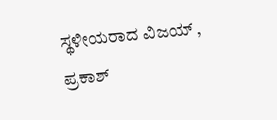ಸ್ಥಳೀಯರಾದ ವಿಜಯ್ , ಪ್ರಕಾಶ್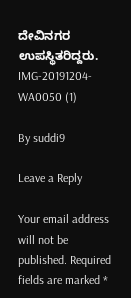ದೇವಿನಗರ ಉಪಸ್ಥಿತರಿದ್ದರು.
IMG-20191204-WA0050 (1)

By suddi9

Leave a Reply

Your email address will not be published. Required fields are marked *